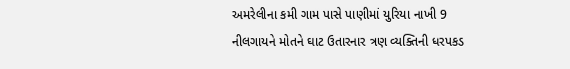અમરેલીના કમી ગામ પાસે પાણીમાં યુરિયા નાખી 9 નીલગાયને મોતને ઘાટ ઉતારનાર ત્રણ વ્યક્તિની ધરપકડ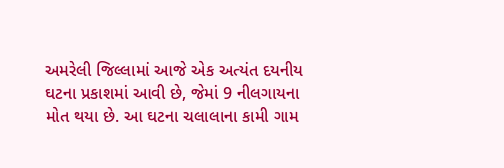અમરેલી જિલ્લામાં આજે એક અત્યંત દયનીય ઘટના પ્રકાશમાં આવી છે, જેમાં 9 નીલગાયના મોત થયા છે. આ ઘટના ચલાલાના કામી ગામ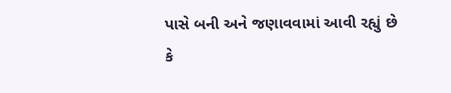પાસે બની અને જણાવવામાં આવી રહ્યું છે કે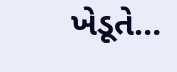ખેડૂતે…